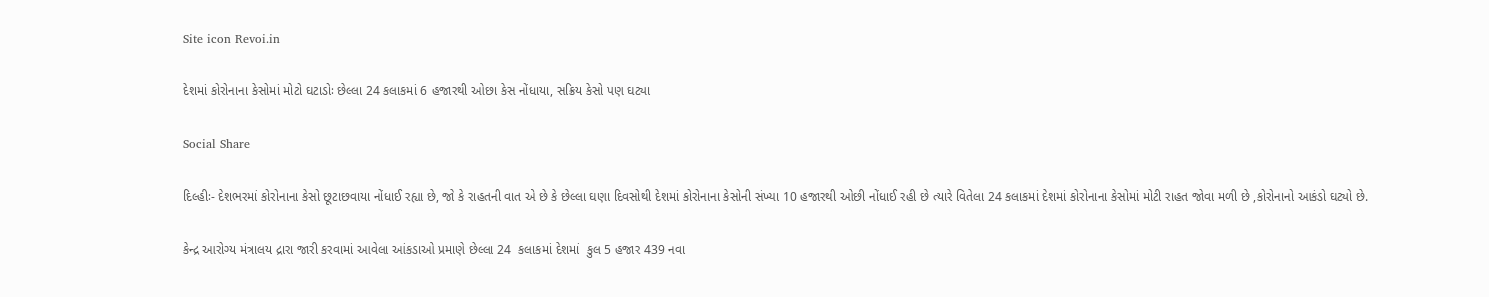Site icon Revoi.in

દેશમાં કોરોનાના કેસોમાં મોટો ઘટાડોઃ છેલ્લા 24 કલાકમાં 6 હજારથી ઓછા કેસ નોંધાયા, સક્રિય કેસો પણ ઘટ્યા

Social Share

દિલ્હીઃ- દેશભરમાં કોરોનાના કેસો છૂટાછવાયા નોંધાઈ રહ્યા છે, જો કે રાહતની વાત એ છે કે છેલ્લા ઘણા દિવસોથી દેશમાં કોરોનાના કેસોની સંખ્યા 10 હજારથી ઓછી નોંધાઈ રહી છે ત્યારે વિતેલા 24 કલાકમાં દેશમાં કોરોનાના કેસોમાં મોટી રાહત જોવા મળી છે ,કોરોનાનો આકંડો ઘટ્યો છે.

કેન્દ્ર આરોગ્ય મંત્રાલય દ્રારા જારી કરવામાં આવેલા આંકડાઓ પ્રમાણે છેલ્લા 24  કલાકમાં દેશમાં  કુલ 5 હજાર 439 નવા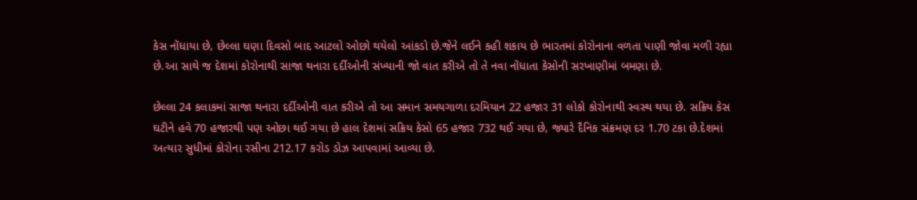કેસ નોંધાયા છે, છેલ્લા ઘણા દિવસો બાદ આટલો ઓછો થયેલો આંકડો છે.જેને લઈને કહી શકાય છે ભારતમાં કોરોનાના વળતા પાણી જોવા મળી રહ્યા છે.આ સાથે જ દેશમાં કોરોનાથી સાજા થનારા દર્દીઓની સંખ્યાની જો વાત કરીએ તો તે નવા નોંધાતા કેસોની સરખાણીમાં બમણા છે.

છેલ્લા 24 કલાકમાં સાજા થનારા દર્દીઓની વાત કરીએ તો આ સમાન સમયગાળા દરમિયાન 22 હજાર 31 લોકો કોરોનાથી સ્વસ્થ થયા છે. સક્રિય કેસ ઘટીને હવે 70 હજારથી પણ ઓછા થઈ ગયા છે હાલ દેશમાં સક્રિય કેસો 65 હજાર 732 થઈ ગયા છે, જ્યારે દૈનિક સંક્રમણ દર 1.70 ટકા છે.દેશમાં અત્યાર સુધીમાં કોરોના રસીના 212.17 કરોડ ડોઝ આપવામાં આવ્યા છે.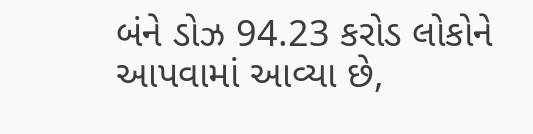બંને ડોઝ 94.23 કરોડ લોકોને આપવામાં આવ્યા છે,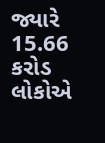જ્યારે 15.66 કરોડ લોકોએ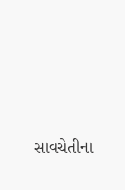સાવચેતીના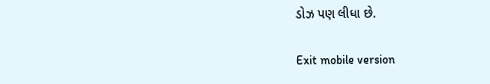ડોઝ પણ લીધા છે.

Exit mobile version